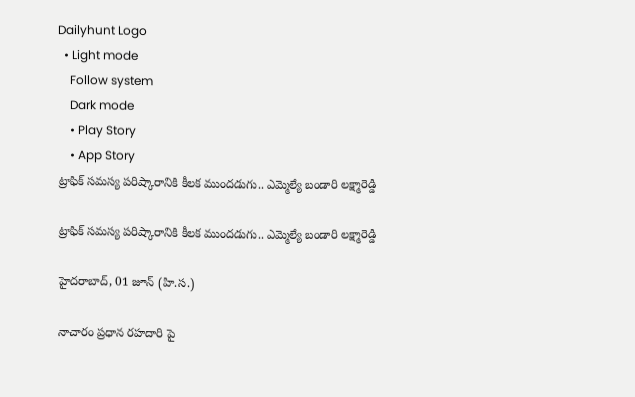Dailyhunt Logo
  • Light mode
    Follow system
    Dark mode
    • Play Story
    • App Story
ట్రాఫిక్ సమస్య పరిష్కారానికి కీలక ముందడుగు.. ఎమ్మెల్యే బండారి లక్ష్మారెడ్డి

ట్రాఫిక్ సమస్య పరిష్కారానికి కీలక ముందడుగు.. ఎమ్మెల్యే బండారి లక్ష్మారెడ్డి

హైదరాబాద్, 01 జూన్ (హి.స.)

నాచారం ప్రధాన రహదారి పై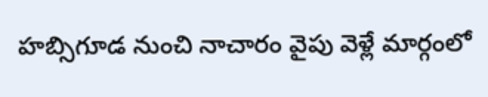హబ్సిగూడ నుంచి నాచారం వైపు వెళ్లే మార్గంలో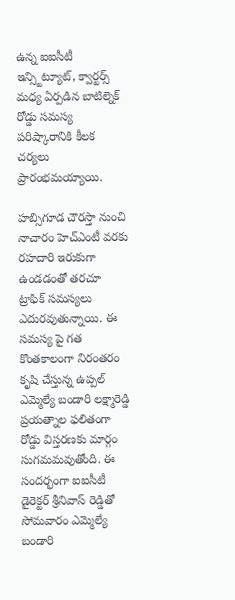ఉన్న ఐఐసీటీ ఇన్స్టిట్యూట్, క్వార్టర్స్ మధ్య ఏర్పడిన బాటిల్నెక్ రోడ్డు సమస్య పరిష్కారానికి కీలక చర్యలు ప్రారంభమయ్యాయి.

హబ్సిగూడ చౌరస్తా నుంచి నాచారం హెచ్ఎంటీ వరకు రహదారి ఇరుకుగా ఉండడంతో తరచూ ట్రాఫిక్ సమస్యలు ఎదురవుతున్నాయి. ఈ సమస్య పై గత కొంతకాలంగా నిరంతరం కృషి చేస్తున్న ఉప్పల్ ఎమ్మెల్యే బండారి లక్ష్మారెడ్డి ప్రయత్నాల ఫలితంగా రోడ్డు విస్తరణకు మార్గం సుగమమవుతోంది. ఈ సందర్భంగా ఐఐసీటీ డైరెక్టర్ శ్రీనివాస్ రెడ్డితో సోమవారం ఎమ్మెల్యే బండారి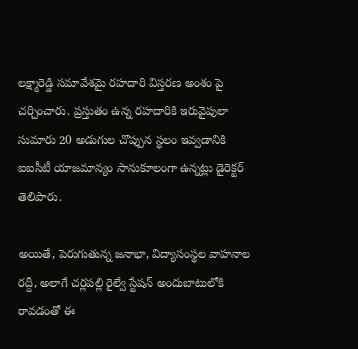లక్ష్మారెడ్డి సమావేశమై రహదారి విస్తరణ అంశం పై చర్చించారు. ప్రస్తుతం ఉన్న రహదారికి ఇరువైపులా సుమారు 20 అడుగుల చొప్పున స్థలం ఇవ్వడానికి ఐఐసీటీ యాజమాన్యం సానుకూలంగా ఉన్నట్లు డైరెక్టర్ తెలిపారు.

అయితే, పెరుగుతున్న జనాభా, విద్యాసంస్థల వాహనాల రద్దీ, అలాగే చర్లపల్లి రైల్వే స్టేషన్ అందుబాటులోకి రావడంతో ఈ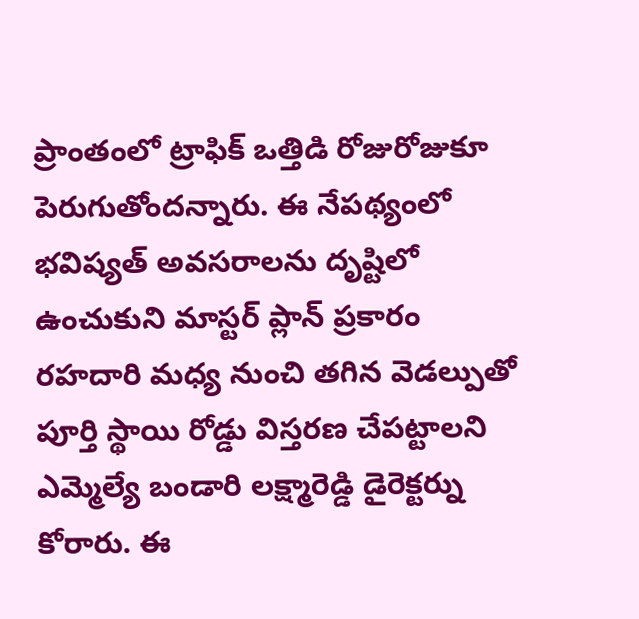ప్రాంతంలో ట్రాఫిక్ ఒత్తిడి రోజురోజుకూ పెరుగుతోందన్నారు. ఈ నేపథ్యంలో భవిష్యత్ అవసరాలను దృష్టిలో ఉంచుకుని మాస్టర్ ప్లాన్ ప్రకారం రహదారి మధ్య నుంచి తగిన వెడల్పుతో పూర్తి స్థాయి రోడ్డు విస్తరణ చేపట్టాలని ఎమ్మెల్యే బండారి లక్ష్మారెడ్డి డైరెక్టర్ను కోరారు. ఈ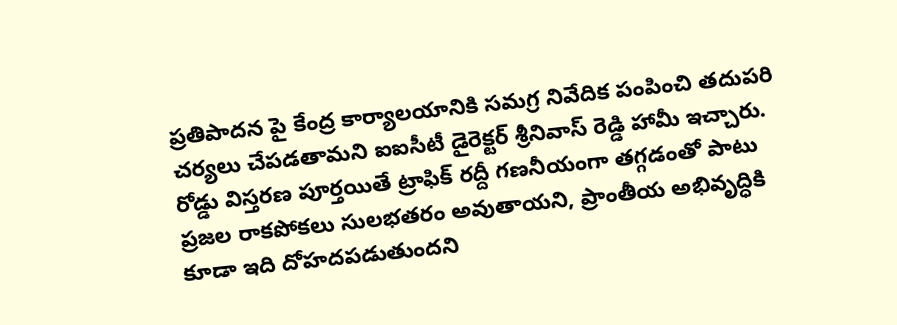ప్రతిపాదన పై కేంద్ర కార్యాలయానికి సమగ్ర నివేదిక పంపించి తదుపరి చర్యలు చేపడతామని ఐఐసీటీ డైరెక్టర్ శ్రీనివాస్ రెడ్డి హామీ ఇచ్చారు. రోడ్డు విస్తరణ పూర్తయితే ట్రాఫిక్ రద్దీ గణనీయంగా తగ్గడంతో పాటు ప్రజల రాకపోకలు సులభతరం అవుతాయని, ప్రాంతీయ అభివృద్ధికి కూడా ఇది దోహదపడుతుందని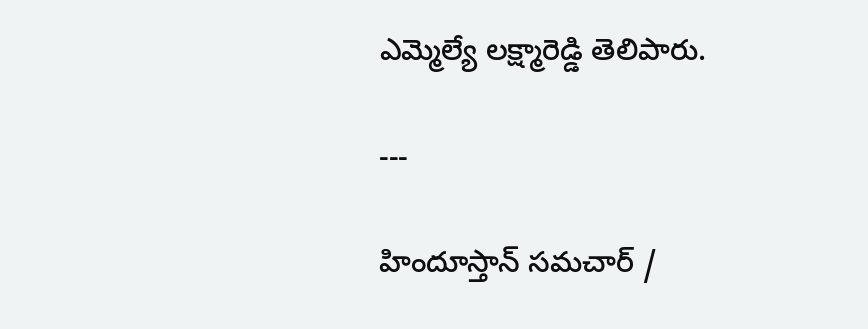ఎమ్మెల్యే లక్ష్మారెడ్డి తెలిపారు.

---

హిందూస్తాన్ సమచార్ /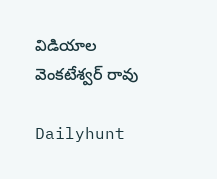విడియాల వెంకటేశ్వర్ రావు

Dailyhunt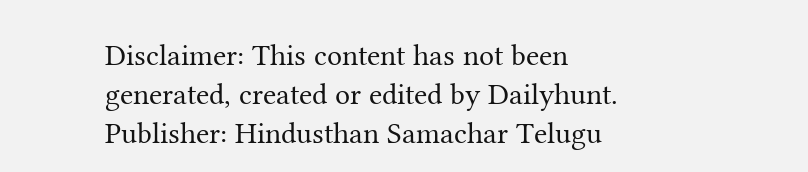Disclaimer: This content has not been generated, created or edited by Dailyhunt. Publisher: Hindusthan Samachar Telugu